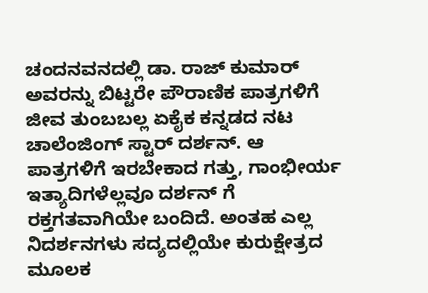ಚಂದನವನದಲ್ಲಿ ಡಾ. ರಾಜ್ ಕುಮಾರ್ ಅವರನ್ನು ಬಿಟ್ಟರೇ ಪೌರಾಣಿಕ ಪಾತ್ರಗಳಿಗೆ ಜೀವ ತುಂಬಬಲ್ಲ ಏಕೈಕ ಕನ್ನಡದ ನಟ ಚಾಲೆಂಜಿಂಗ್ ಸ್ಟಾರ್ ದರ್ಶನ್. ಆ ಪಾತ್ರಗಳಿಗೆ ಇರಬೇಕಾದ ಗತ್ತು, ಗಾಂಭೀರ್ಯ ಇತ್ಯಾದಿಗಳೆಲ್ಲವೂ ದರ್ಶನ್ ಗೆ ರಕ್ತಗತವಾಗಿಯೇ ಬಂದಿದೆ. ಅಂತಹ ಎಲ್ಲ ನಿದರ್ಶನಗಳು ಸದ್ಯದಲ್ಲಿಯೇ ಕುರುಕ್ಷೇತ್ರದ ಮೂಲಕ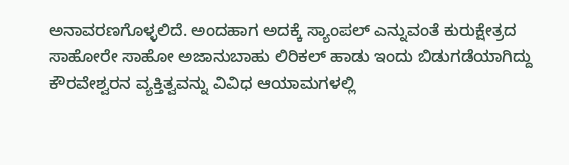ಅನಾವರಣಗೊಳ್ಳಲಿದೆ. ಅಂದಹಾಗ ಅದಕ್ಕೆ ಸ್ಯಾಂಪಲ್ ಎನ್ನುವಂತೆ ಕುರುಕ್ಷೇತ್ರದ ಸಾಹೋರೇ ಸಾಹೋ ಅಜಾನುಬಾಹು ಲಿರಿಕಲ್ ಹಾಡು ಇಂದು ಬಿಡುಗಡೆಯಾಗಿದ್ದು ಕೌರವೇಶ್ವರನ ವ್ಯಕ್ತಿತ್ವವನ್ನು ವಿವಿಧ ಆಯಾಮಗಳಲ್ಲಿ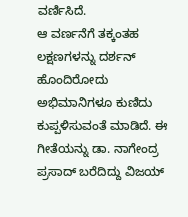ವರ್ಣಿಸಿದೆ.
ಆ ವರ್ಣನೆಗೆ ತಕ್ಕಂತಹ ಲಕ್ಷಣಗಳನ್ನು ದರ್ಶನ್ ಹೊಂದಿರೋದು ಅಭಿಮಾನಿಗಳೂ ಕುಣಿದು ಕುಪ್ಪಳಿಸುವಂತೆ ಮಾಡಿದೆ. ಈ ಗೀತೆಯನ್ನು ಡಾ. ನಾಗೇಂದ್ರ ಪ್ರಸಾದ್ ಬರೆದಿದ್ದು ವಿಜಯ್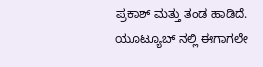ಪ್ರಕಾಶ್ ಮತ್ತು ತಂಡ ಹಾಡಿದೆ. ಯೂಟ್ಯೂಬ್ ನಲ್ಲಿ ಈಗಾಗಲೇ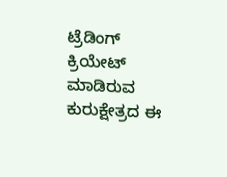ಟ್ರೆಡಿಂಗ್ ಕ್ರಿಯೇಟ್ ಮಾಡಿರುವ ಕುರುಕ್ಷೇತ್ರದ ಈ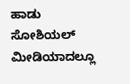ಹಾಡು ಸೋಶಿಯಲ್ ಮೀಡಿಯಾದಲ್ಲೂ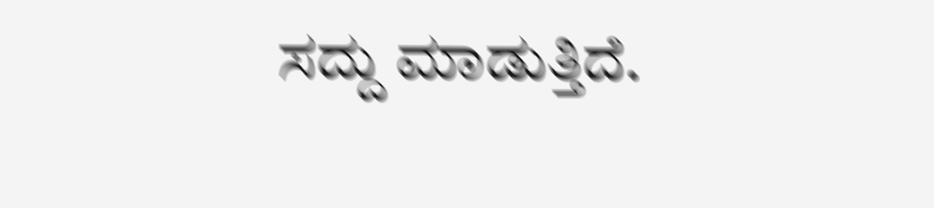ಸದ್ದು ಮಾಡುತ್ತಿದೆ.